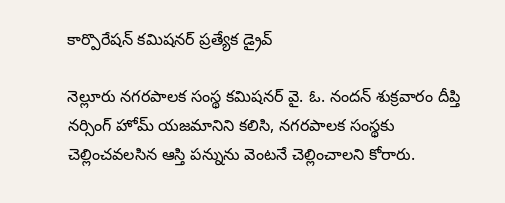కార్పొరేషన్ కమిషనర్ ప్రత్యేక డ్రైవ్

నెల్లూరు నగరపాలక సంస్థ కమిషనర్ వై. ఓ. నందన్ శుక్రవారం దీప్తి నర్సింగ్ హోమ్ యజమానిని కలిసి, నగరపాలక సంస్థకు చెల్లించవలసిన ఆస్తి పన్నును వెంటనే చెల్లించాలని కోరారు.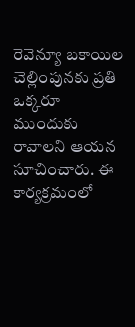రెవెన్యూ బకాయిల చెల్లింపునకు ప్రతి ఒక్కరూ ముందుకు రావాలని ఆయన సూచించారు. ఈ కార్యక్రమంలో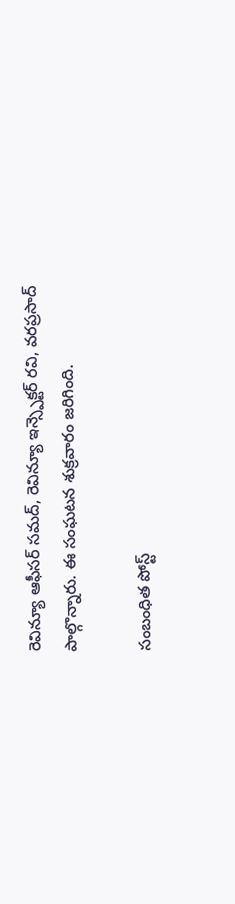రెవిన్యూ ఆఫీసర్ సమద్, రెవిన్యూ ఇన్స్పెక్టర్ రవి, వరప్రసాద్ పాల్గొన్నారు. ఈ సంఘటన శుక్రవారం జరిగింది.

సంబంధిత పోస్ట్